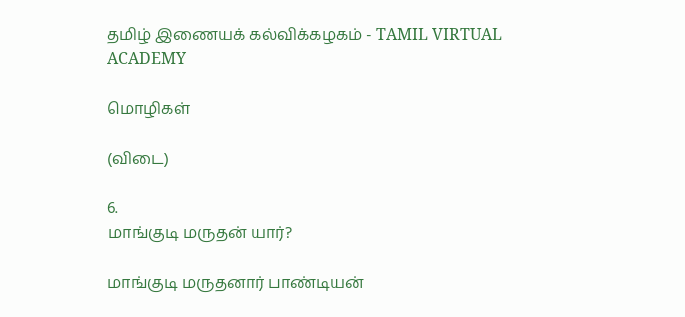தமிழ் இணையக் கல்விக்கழகம் - TAMIL VIRTUAL ACADEMY

மொழிகள்

(விடை)

6.
மாங்குடி மருதன் யார்?

மாங்குடி மருதனார் பாண்டியன்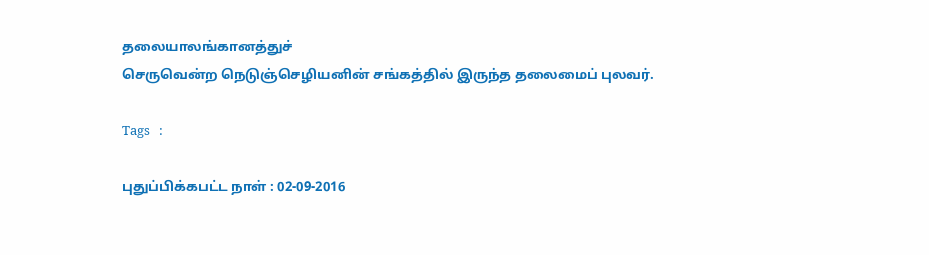தலையாலங்கானத்துச்
செருவென்ற நெடுஞ்செழியனின் சங்கத்தில் இருந்த தலைமைப் புலவர்.

Tags   :

புதுப்பிக்கபட்ட நாள் : 02-09-2016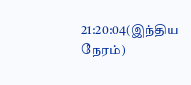21:20:04(இந்திய நேரம்)